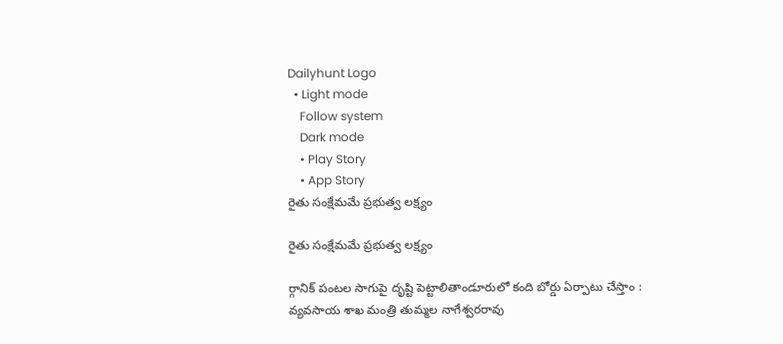Dailyhunt Logo
  • Light mode
    Follow system
    Dark mode
    • Play Story
    • App Story
రైతు సంక్షేమమే ప్రభుత్వ లక్ష్యం

రైతు సంక్షేమమే ప్రభుత్వ లక్ష్యం

ర్గానిక్ పంటల సాగుపై దృష్టి పెట్టాలితాండూరులో కంది బోర్డు ఏర్పాటు చేస్తాం : వ్యవసాయ శాఖ మంత్రి తుమ్మల నాగేశ్వరరావు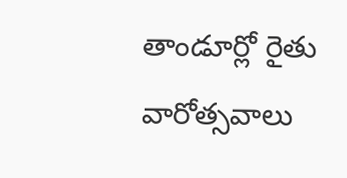తాండూర్లో రైతు వారోత్సవాలు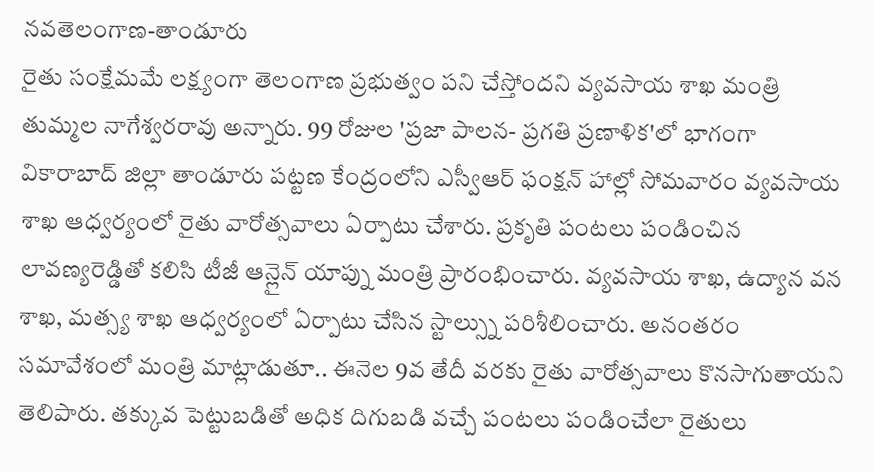నవతెలంగాణ-తాండూరు
రైతు సంక్షేమమే లక్ష్యంగా తెలంగాణ ప్రభుత్వం పని చేస్తోందని వ్యవసాయ శాఖ మంత్రి తుమ్మల నాగేశ్వరరావు అన్నారు. 99 రోజుల 'ప్రజా పాలన- ప్రగతి ప్రణాళిక'లో భాగంగా వికారాబాద్ జిల్లా తాండూరు పట్టణ కేంద్రంలోని ఎస్వీఆర్ ఫంక్షన్ హాల్లో సోమవారం వ్యవసాయ శాఖ ఆధ్వర్యంలో రైతు వారోత్సవాలు ఏర్పాటు చేశారు. ప్రకృతి పంటలు పండించిన లావణ్యరెడ్డితో కలిసి టీజీ ఆన్లైన్ యాప్ను మంత్రి ప్రారంభించారు. వ్యవసాయ శాఖ, ఉద్యాన వన శాఖ, మత్స్య శాఖ ఆధ్వర్యంలో ఏర్పాటు చేసిన స్టాల్స్ను పరిశీలించారు. అనంతరం సమావేశంలో మంత్రి మాట్లాడుతూ.. ఈనెల 9వ తేదీ వరకు రైతు వారోత్సవాలు కొనసాగుతాయని తెలిపారు. తక్కువ పెట్టుబడితో అధిక దిగుబడి వచ్చే పంటలు పండించేలా రైతులు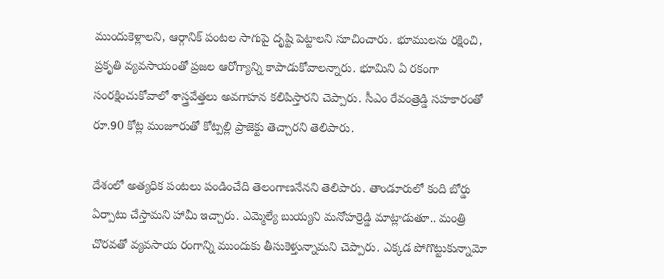ముందుకెళ్లాలని, ఆర్గానిక్ పంటల సాగుపై దృష్టి పెట్టాలని సూచించారు. భూములను రక్షించి, ప్రకృతి వ్యవసాయంతో ప్రజల ఆరోగ్యాన్ని కాపాడుకోవాలన్నారు. భూమిని ఏ రకంగా సంరక్షించుకోవాలో శాస్త్రవేత్తలు అవగాహన కలిపిస్తారని చెప్పారు. సీఎం రేవంత్రెడ్డి సహకారంతో రూ.90 కోట్ల మంజూరుతో కోట్పల్లి ప్రాజెక్టు తెచ్చారని తెలిపారు.

దేశంలో అత్యధిక పంటలు పండించేది తెలంగాణనేనని తెలిపారు. తాండూరులో కంది బోర్డు ఏర్పాటు చేస్తామని హామీ ఇచ్చారు. ఎమ్మెల్యే బుయ్యని మనోహర్రెడ్డి మాట్లాడుతూ.. మంత్రి చొరవతో వ్యవసాయ రంగాన్ని ముందుకు తీసుకెళ్తున్నామని చెప్పారు. ఎక్కడ పోగొట్టుకున్నామో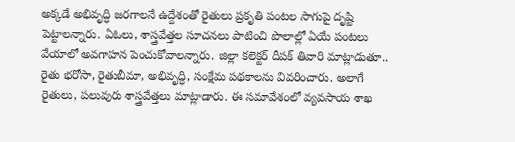అక్కడే అభివృద్ధి జరగాలనే ఉద్దేశంతో రైతులు ప్రకృతి పంటల సాగుపై దృష్టి పెట్టాలన్నారు. ఏఓలు, శాస్త్రవేత్తల సూచనలు పాటించి పొలాల్లో ఏయే పంటలు వేయాలో అవగాహన పెంచుకోవాలన్నారు. జిల్లా కలెక్టర్ దీపక్ తివారి మాట్లాడుతూ.. రైతు భరోసా, రైతుబీమా, అభివృద్ధి, సంక్షేమ పథకాలను వివరించారు. అలాగే రైతులు, పలువురు శాస్త్రవేత్తలు మాట్లాడారు. ఈ సమావేశంలో వ్యవసాయ శాఖ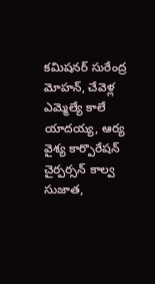కమిషనర్ సురేంద్ర మోహన్, చేవెళ్ల ఎమ్మెల్యే కాలే యాదయ్య, ఆర్య వైశ్య కార్పొరేషన్ చైర్పర్సన్ కాల్వ సుజాత,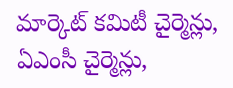మార్కెట్ కమిటీ చైర్మెన్లు, ఏఎంసీ చైర్మెన్లు,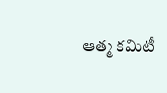ఆత్మ కమిటీ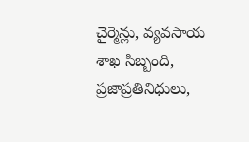చైర్మెన్లు, వ్యవసాయ శాఖ సిబ్బంది, ప్రజాప్రతినిధులు,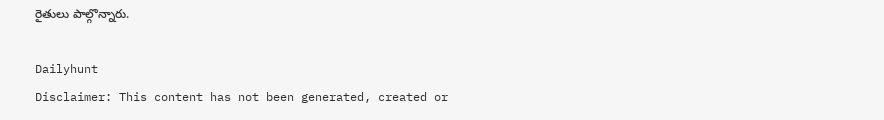రైతులు పాల్గొన్నారు.

Dailyhunt
Disclaimer: This content has not been generated, created or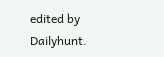edited by Dailyhunt.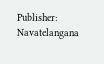Publisher: Navatelangana